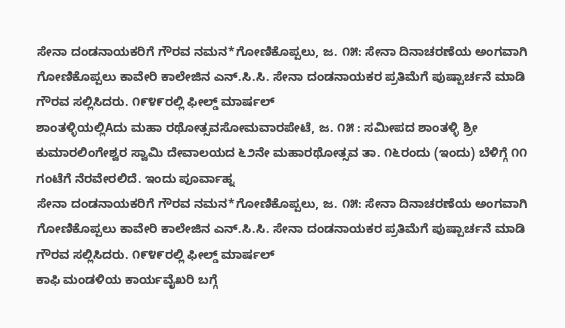ಸೇನಾ ದಂಡನಾಯಕರಿಗೆ ಗೌರವ ನಮನ*ಗೋಣಿಕೊಪ್ಪಲು, ಜ. ೧೫: ಸೇನಾ ದಿನಾಚರಣೆಯ ಅಂಗವಾಗಿ ಗೋಣಿಕೊಪ್ಪಲು ಕಾವೇರಿ ಕಾಲೇಜಿನ ಎನ್.ಸಿ.ಸಿ. ಸೇನಾ ದಂಡನಾಯಕರ ಪ್ರತಿಮೆಗೆ ಪುಷ್ಪಾರ್ಚನೆ ಮಾಡಿ ಗೌರವ ಸಲ್ಲಿಸಿದರು. ೧೯೪೯ರಲ್ಲಿ ಫೀಲ್ಡ್ ಮಾರ್ಷಲ್
ಶಾಂತಳ್ಳಿಯಲ್ಲಿAದು ಮಹಾ ರಥೋತ್ಸವಸೋಮವಾರಪೇಟೆ, ಜ. ೧೫ : ಸಮೀಪದ ಶಾಂತಳ್ಳಿ ಶ್ರೀ ಕುಮಾರಲಿಂಗೇಶ್ವರ ಸ್ವಾಮಿ ದೇವಾಲಯದ ೬೨ನೇ ಮಹಾರಥೋತ್ಸವ ತಾ. ೧೬ರಂದು (ಇಂದು) ಬೆಳಿಗ್ಗೆ ೧೧ ಗಂಟೆಗೆ ನೆರವೇರಲಿದೆ. ಇಂದು ಪೂರ್ವಾಹ್ನ
ಸೇನಾ ದಂಡನಾಯಕರಿಗೆ ಗೌರವ ನಮನ*ಗೋಣಿಕೊಪ್ಪಲು, ಜ. ೧೫: ಸೇನಾ ದಿನಾಚರಣೆಯ ಅಂಗವಾಗಿ ಗೋಣಿಕೊಪ್ಪಲು ಕಾವೇರಿ ಕಾಲೇಜಿನ ಎನ್.ಸಿ.ಸಿ. ಸೇನಾ ದಂಡನಾಯಕರ ಪ್ರತಿಮೆಗೆ ಪುಷ್ಪಾರ್ಚನೆ ಮಾಡಿ ಗೌರವ ಸಲ್ಲಿಸಿದರು. ೧೯೪೯ರಲ್ಲಿ ಫೀಲ್ಡ್ ಮಾರ್ಷಲ್
ಕಾಫಿ ಮಂಡಳಿಯ ಕಾರ್ಯವೈಖರಿ ಬಗ್ಗೆ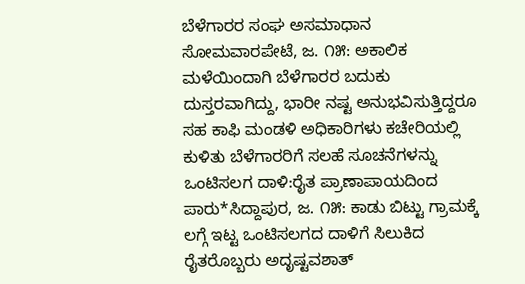ಬೆಳೆಗಾರರ ಸಂಘ ಅಸಮಾಧಾನ ಸೋಮವಾರಪೇಟೆ, ಜ. ೧೫: ಅಕಾಲಿಕ ಮಳೆಯಿಂದಾಗಿ ಬೆಳೆಗಾರರ ಬದುಕು ದುಸ್ತರವಾಗಿದ್ದು, ಭಾರೀ ನಷ್ಟ ಅನುಭವಿಸುತ್ತಿದ್ದರೂ ಸಹ ಕಾಫಿ ಮಂಡಳಿ ಅಧಿಕಾರಿಗಳು ಕಚೇರಿಯಲ್ಲಿ ಕುಳಿತು ಬೆಳೆಗಾರರಿಗೆ ಸಲಹೆ ಸೂಚನೆಗಳನ್ನು
ಒಂಟಿಸಲಗ ದಾಳಿ:ರೈತ ಪ್ರಾಣಾಪಾಯದಿಂದ ಪಾರು*ಸಿದ್ದಾಪುರ, ಜ. ೧೫: ಕಾಡು ಬಿಟ್ಟು ಗ್ರಾಮಕ್ಕೆ ಲಗ್ಗೆ ಇಟ್ಟ ಒಂಟಿಸಲಗದ ದಾಳಿಗೆ ಸಿಲುಕಿದ ರೈತರೊಬ್ಬರು ಅದೃಷ್ಟವಶಾತ್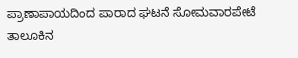ಪ್ರಾಣಾಪಾಯದಿಂದ ಪಾರಾದ ಘಟನೆ ಸೋಮವಾರಪೇಟೆ ತಾಲೂಕಿನ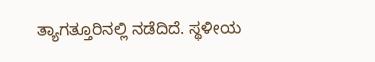ತ್ಯಾಗತ್ತೂರಿನಲ್ಲಿ ನಡೆದಿದೆ. ಸ್ಥಳೀಯ